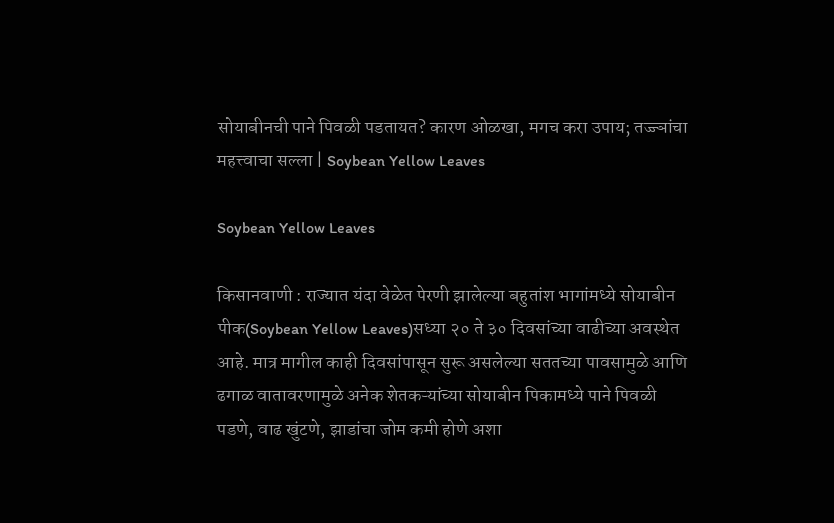सोयाबीनची पाने पिवळी पडतायत? कारण ओळखा, मगच करा उपाय; तज्ज्ञांचा महत्त्वाचा सल्ला | Soybean Yellow Leaves

Soybean Yellow Leaves

किसानवाणी : राज्यात यंदा वेळेत पेरणी झालेल्या बहुतांश भागांमध्ये सोयाबीन पीक(Soybean Yellow Leaves)सध्या २० ते ३० दिवसांच्या वाढीच्या अवस्थेत आहे. मात्र मागील काही दिवसांपासून सुरू असलेल्या सततच्या पावसामुळे आणि ढगाळ वातावरणामुळे अनेक शेतकऱ्यांच्या सोयाबीन पिकामध्ये पाने पिवळी पडणे, वाढ खुंटणे, झाडांचा जोम कमी होणे अशा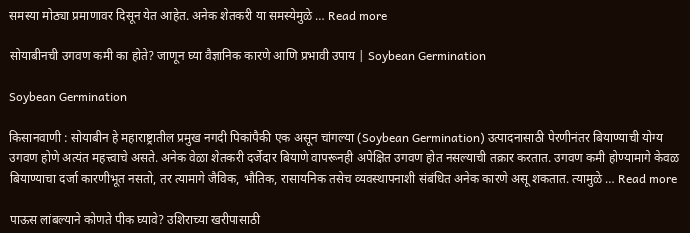समस्या मोठ्या प्रमाणावर दिसून येत आहेत. अनेक शेतकरी या समस्येमुळे … Read more

सोयाबीनची उगवण कमी का होते? जाणून घ्या वैज्ञानिक कारणे आणि प्रभावी उपाय | Soybean Germination

Soybean Germination

किसानवाणी : सोयाबीन हे महाराष्ट्रातील प्रमुख नगदी पिकांपैकी एक असून चांगल्या (Soybean Germination) उत्पादनासाठी पेरणीनंतर बियाण्याची योग्य उगवण होणे अत्यंत महत्त्वाचे असते. अनेक वेळा शेतकरी दर्जेदार बियाणे वापरूनही अपेक्षित उगवण होत नसल्याची तक्रार करतात. उगवण कमी होण्यामागे केवळ बियाण्याचा दर्जा कारणीभूत नसतो, तर त्यामागे जैविक, भौतिक, रासायनिक तसेच व्यवस्थापनाशी संबंधित अनेक कारणे असू शकतात. त्यामुळे … Read more

पाऊस लांबल्याने कोणते पीक घ्यावे? उशिराच्या खरीपासाठी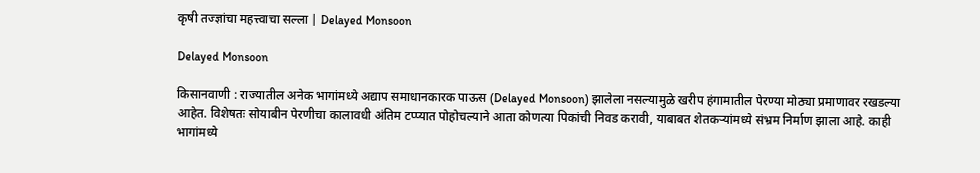कृषी तज्ज्ञांचा महत्त्वाचा सल्ला | Delayed Monsoon

Delayed Monsoon

किसानवाणी : राज्यातील अनेक भागांमध्ये अद्याप समाधानकारक पाऊस (Delayed Monsoon) झालेला नसल्यामुळे खरीप हंगामातील पेरण्या मोठ्या प्रमाणावर रखडल्या आहेत. विशेषतः सोयाबीन पेरणीचा कालावधी अंतिम टप्प्यात पोहोचल्याने आता कोणत्या पिकांची निवड करावी, याबाबत शेतकऱ्यांमध्ये संभ्रम निर्माण झाला आहे. काही भागांमध्ये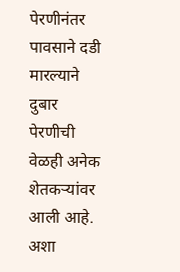पेरणीनंतर पावसाने दडी मारल्याने दुबार पेरणीची वेळही अनेक शेतकऱ्यांवर आली आहे. अशा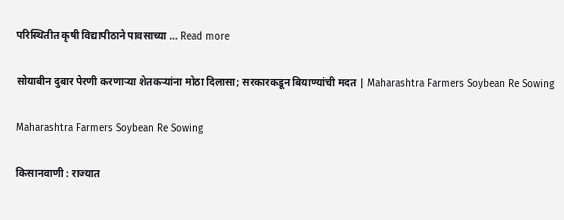परिस्थितीत कृषी विद्यापीठाने पावसाच्या … Read more

सोयाबीन दुबार पेरणी करणाऱ्या शेतकऱ्यांना मोठा दिलासा; सरकारकडून बियाण्यांची मदत | Maharashtra Farmers Soybean Re Sowing

Maharashtra Farmers Soybean Re Sowing

किसानवाणी : राज्यात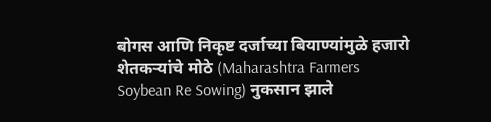बोगस आणि निकृष्ट दर्जाच्या बियाण्यांमुळे हजारो शेतकऱ्यांचे मोठे (Maharashtra Farmers Soybean Re Sowing) नुकसान झाले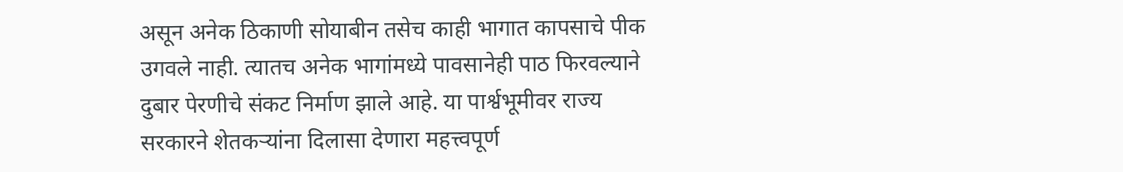असून अनेक ठिकाणी सोयाबीन तसेच काही भागात कापसाचे पीक उगवले नाही. त्यातच अनेक भागांमध्ये पावसानेही पाठ फिरवल्याने दुबार पेरणीचे संकट निर्माण झाले आहे. या पार्श्वभूमीवर राज्य सरकारने शेतकऱ्यांना दिलासा देणारा महत्त्वपूर्ण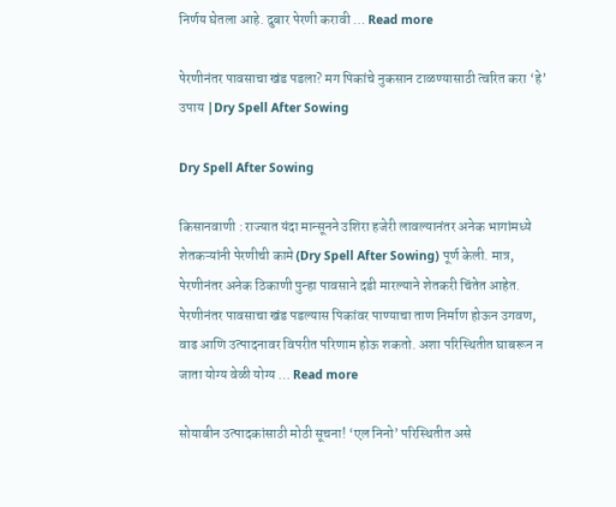निर्णय घेतला आहे. दुबार पेरणी करावी … Read more

पेरणीनंतर पावसाचा खंड पडला? मग पिकांचे नुकसान टाळण्यासाठी त्वरित करा ‘हे’ उपाय |Dry Spell After Sowing

Dry Spell After Sowing

किसानवाणी : राज्यात यंदा मान्सूनने उशिरा हजेरी लावल्यानंतर अनेक भागांमध्ये शेतकऱ्यांनी पेरणीची कामे (Dry Spell After Sowing) पूर्ण केली. मात्र, पेरणीनंतर अनेक ठिकाणी पुन्हा पावसाने दडी मारल्याने शेतकरी चिंतेत आहेत. पेरणीनंतर पावसाचा खंड पडल्यास पिकांवर पाण्याचा ताण निर्माण होऊन उगवण, वाढ आणि उत्पादनावर विपरीत परिणाम होऊ शकतो. अशा परिस्थितीत घाबरून न जाता योग्य वेळी योग्य … Read more

सोयाबीन उत्पादकांसाठी मोठी सूचना! ‘एल निनो’ परिस्थितीत असे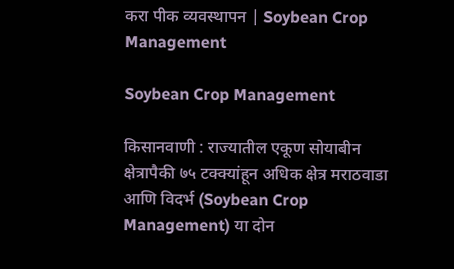करा पीक व्यवस्थापन | Soybean Crop Management

Soybean Crop Management

किसानवाणी : राज्यातील एकूण सोयाबीन क्षेत्रापैकी ७५ टक्क्यांहून अधिक क्षेत्र मराठवाडा आणि विदर्भ (Soybean Crop Management) या दोन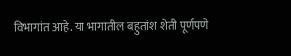विभागांत आहे. या भागातील बहुतांश शेती पूर्णपणे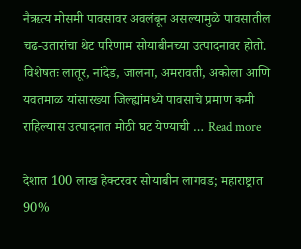नैऋत्य मोसमी पावसावर अवलंबून असल्यामुळे पावसातील चढ-उतारांचा थेट परिणाम सोयाबीनच्या उत्पादनावर होतो. विशेषतः लातूर, नांदेड, जालना, अमरावती, अकोला आणि यवतमाळ यांसारख्या जिल्ह्यांमध्ये पावसाचे प्रमाण कमी राहिल्यास उत्पादनात मोठी घट येण्याची … Read more

देशात 100 लाख हेक्टरवर सोयाबीन लागवड; महाराष्ट्रात 90%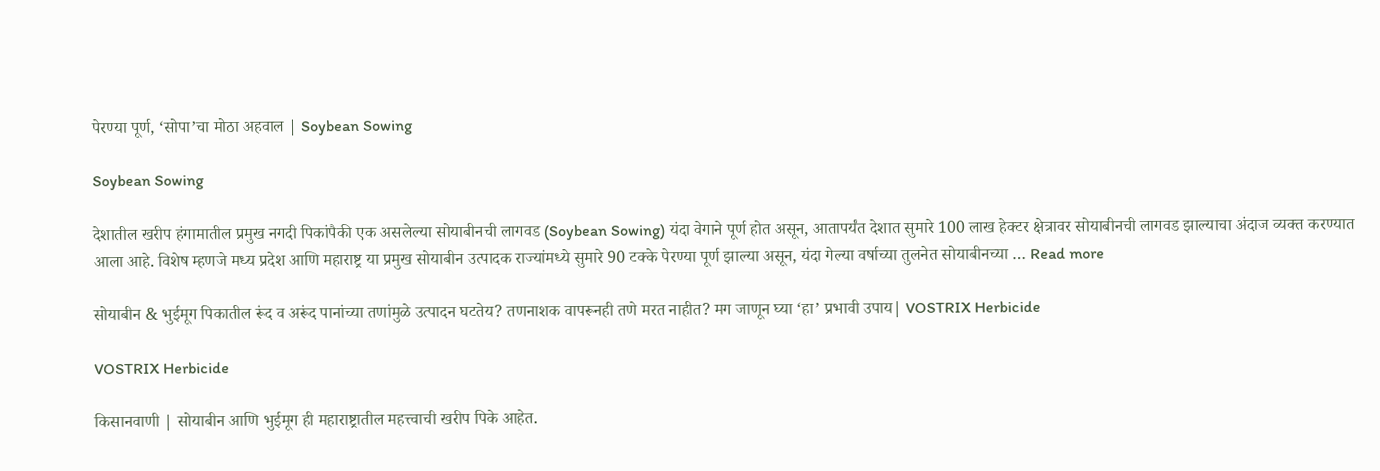पेरण्या पूर्ण, ‘सोपा’चा मोठा अहवाल | Soybean Sowing

Soybean Sowing

देशातील खरीप हंगामातील प्रमुख नगदी पिकांपैकी एक असलेल्या सोयाबीनची लागवड (Soybean Sowing) यंदा वेगाने पूर्ण होत असून, आतापर्यंत देशात सुमारे 100 लाख हेक्टर क्षेत्रावर सोयाबीनची लागवड झाल्याचा अंदाज व्यक्त करण्यात आला आहे. विशेष म्हणजे मध्य प्रदेश आणि महाराष्ट्र या प्रमुख सोयाबीन उत्पादक राज्यांमध्ये सुमारे 90 टक्के पेरण्या पूर्ण झाल्या असून, यंदा गेल्या वर्षाच्या तुलनेत सोयाबीनच्या … Read more

सोयाबीन & भुईमूग पिकातील रूंद व अरूंद पानांच्या तणांमुळे उत्पादन घटतेय? तणनाशक वापरूनही तणे मरत नाहीत? मग जाणून घ्या ‘हा’ प्रभावी उपाय| VOSTRIX Herbicide

VOSTRIX Herbicide

किसानवाणी | सोयाबीन आणि भुईमूग ही महाराष्ट्रातील महत्त्वाची खरीप पिके आहेत.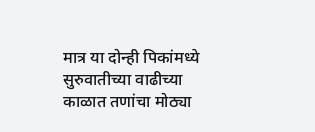मात्र या दोन्ही पिकांमध्ये सुरुवातीच्या वाढीच्या काळात तणांचा मोठ्या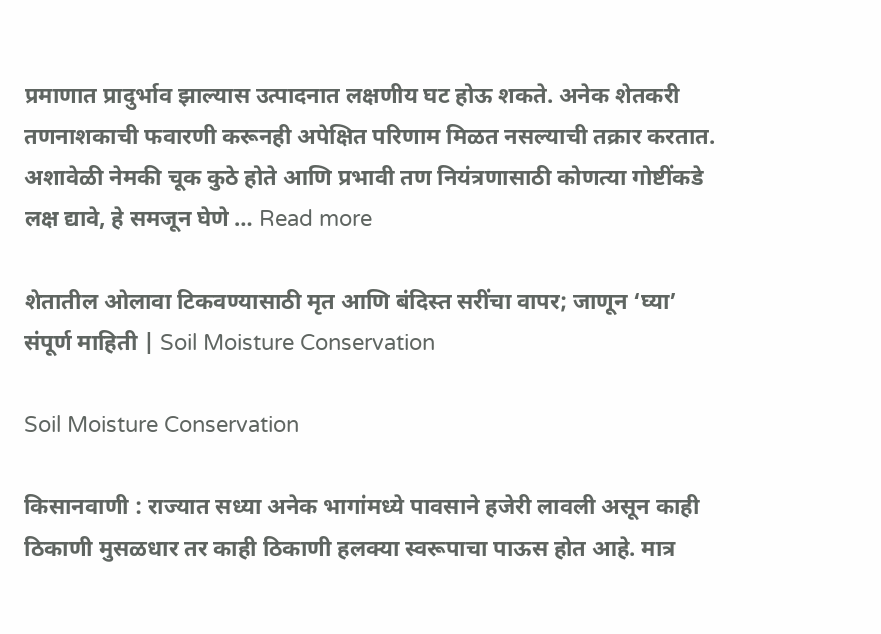प्रमाणात प्रादुर्भाव झाल्यास उत्पादनात लक्षणीय घट होऊ शकते. अनेक शेतकरी तणनाशकाची फवारणी करूनही अपेक्षित परिणाम मिळत नसल्याची तक्रार करतात. अशावेळी नेमकी चूक कुठे होते आणि प्रभावी तण नियंत्रणासाठी कोणत्या गोष्टींकडे लक्ष द्यावे, हे समजून घेणे … Read more

शेतातील ओलावा टिकवण्यासाठी मृत आणि बंदिस्त सरींचा वापर; जाणून ‘घ्या’ संपूर्ण माहिती | Soil Moisture Conservation

Soil Moisture Conservation

किसानवाणी : राज्यात सध्या अनेक भागांमध्ये पावसाने हजेरी लावली असून काही ठिकाणी मुसळधार तर काही ठिकाणी हलक्या स्वरूपाचा पाऊस होत आहे. मात्र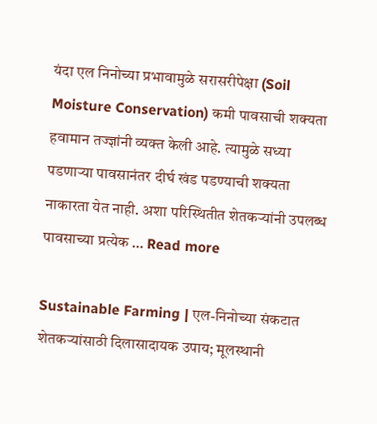यंदा एल निनोच्या प्रभावामुळे सरासरीपेक्षा (Soil Moisture Conservation) कमी पावसाची शक्यता हवामान तज्ज्ञांनी व्यक्त केली आहे. त्यामुळे सध्या पडणाऱ्या पावसानंतर दीर्घ खंड पडण्याची शक्यता नाकारता येत नाही. अशा परिस्थितीत शेतकऱ्यांनी उपलब्ध पावसाच्या प्रत्येक … Read more

Sustainable Farming | एल-निनोच्या संकटात शेतकऱ्यांसाठी दिलासादायक उपाय; मूलस्थानी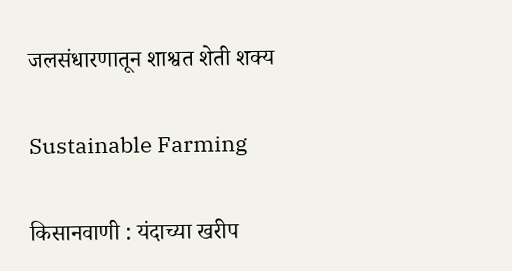जलसंधारणातून शाश्वत शेती शक्य

Sustainable Farming

किसानवाणी : यंदाच्या खरीप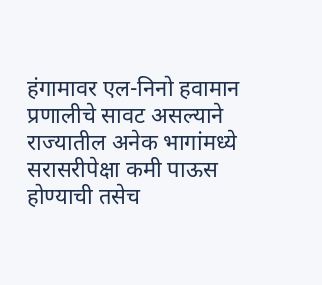हंगामावर एल-निनो हवामान प्रणालीचे सावट असल्याने राज्यातील अनेक भागांमध्ये सरासरीपेक्षा कमी पाऊस होण्याची तसेच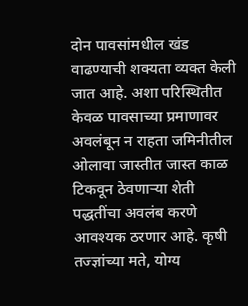दोन पावसांमधील खंड वाढण्याची शक्यता व्यक्त केली जात आहे. अशा परिस्थितीत केवळ पावसाच्या प्रमाणावर अवलंबून न राहता जमिनीतील ओलावा जास्तीत जास्त काळ टिकवून ठेवणाऱ्या शेती पद्धतींचा अवलंब करणे आवश्यक ठरणार आहे. कृषी तज्ज्ञांच्या मते, योग्य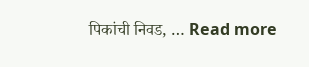पिकांची निवड, … Read more